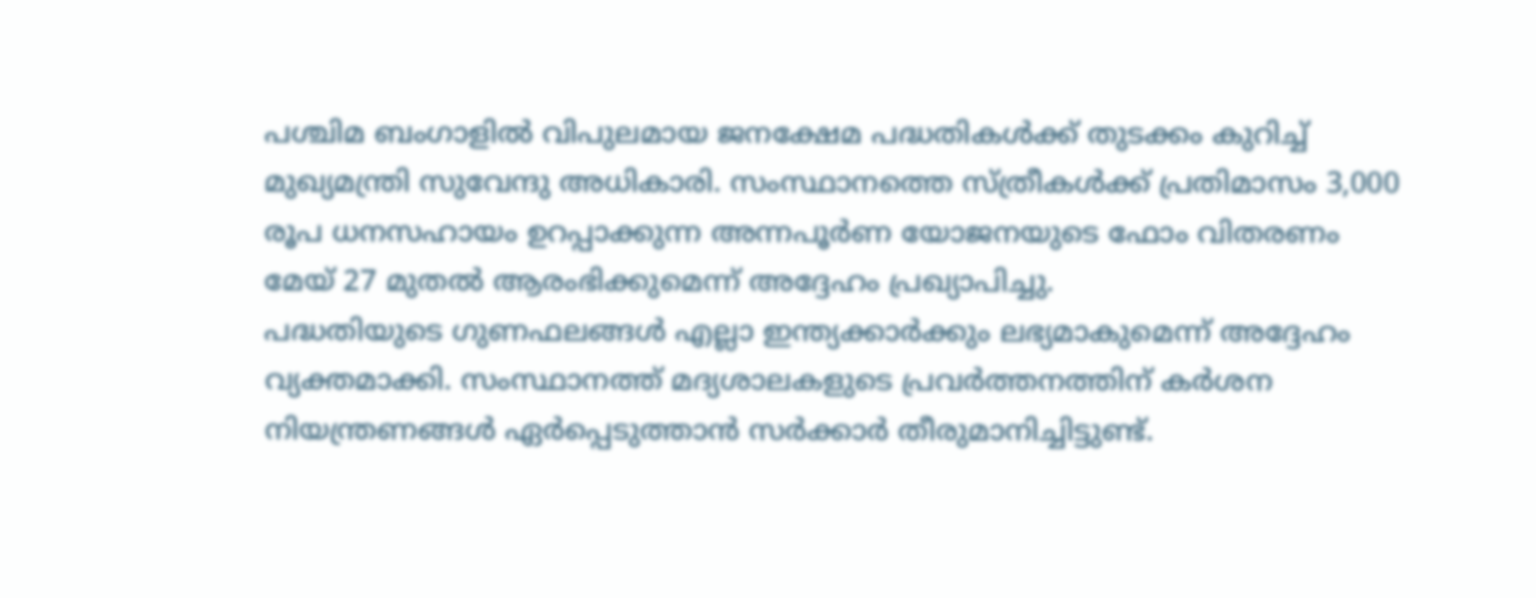പശ്ചിമ ബംഗാളിൽ വിപുലമായ ജനക്ഷേമ പദ്ധതികൾക്ക് തുടക്കം കുറിച്ച് മുഖ്യമന്ത്രി സുവേന്ദു അധികാരി. സംസ്ഥാനത്തെ സ്ത്രീകൾക്ക് പ്രതിമാസം 3,000 രൂപ ധനസഹായം ഉറപ്പാക്കുന്ന അന്നപൂർണ യോജനയുടെ ഫോം വിതരണം മേയ് 27 മുതൽ ആരംഭിക്കുമെന്ന് അദ്ദേഹം പ്രഖ്യാപിച്ചു.
പദ്ധതിയുടെ ഗുണഫലങ്ങൾ എല്ലാ ഇന്ത്യക്കാർക്കും ലഭ്യമാകുമെന്ന് അദ്ദേഹം വ്യക്തമാക്കി. സംസ്ഥാനത്ത് മദ്യശാലകളുടെ പ്രവർത്തനത്തിന് കർശന നിയന്ത്രണങ്ങൾ ഏർപ്പെടുത്താൻ സർക്കാർ തീരുമാനിച്ചിട്ടുണ്ട്.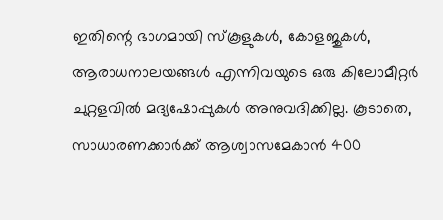ഇതിന്റെ ഭാഗമായി സ്കൂളുകൾ, കോളജുകൾ, ആരാധനാലയങ്ങൾ എന്നിവയുടെ ഒരു കിലോമീറ്റർ ചുറ്റളവിൽ മദ്യഷോപ്പുകൾ അനുവദിക്കില്ല. കൂടാതെ, സാധാരണക്കാർക്ക് ആശ്വാസമേകാൻ 400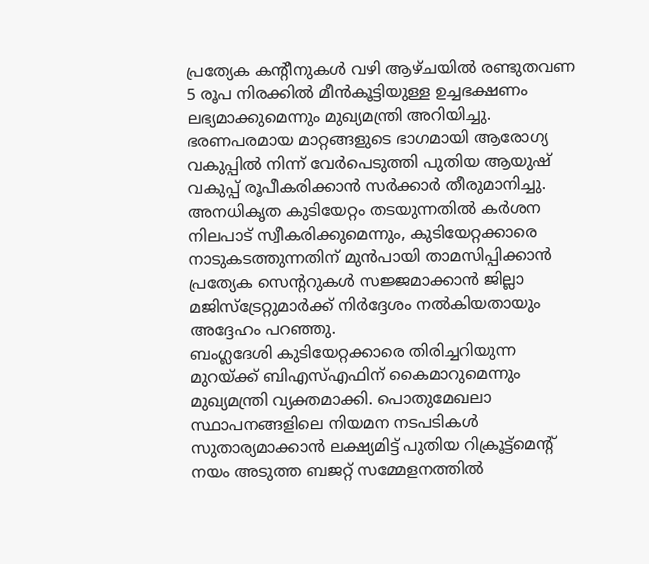പ്രത്യേക കന്റീനുകൾ വഴി ആഴ്ചയിൽ രണ്ടുതവണ 5 രൂപ നിരക്കിൽ മീൻകൂട്ടിയുള്ള ഉച്ചഭക്ഷണം ലഭ്യമാക്കുമെന്നും മുഖ്യമന്ത്രി അറിയിച്ചു.
ഭരണപരമായ മാറ്റങ്ങളുടെ ഭാഗമായി ആരോഗ്യ വകുപ്പിൽ നിന്ന് വേർപെടുത്തി പുതിയ ആയുഷ് വകുപ്പ് രൂപീകരിക്കാൻ സർക്കാർ തീരുമാനിച്ചു. അനധികൃത കുടിയേറ്റം തടയുന്നതിൽ കർശന നിലപാട് സ്വീകരിക്കുമെന്നും, കുടിയേറ്റക്കാരെ നാടുകടത്തുന്നതിന് മുൻപായി താമസിപ്പിക്കാൻ പ്രത്യേക സെന്ററുകൾ സജ്ജമാക്കാൻ ജില്ലാ മജിസ്ട്രേറ്റുമാർക്ക് നിർദ്ദേശം നൽകിയതായും അദ്ദേഹം പറഞ്ഞു.
ബംഗ്ലദേശി കുടിയേറ്റക്കാരെ തിരിച്ചറിയുന്ന മുറയ്ക്ക് ബിഎസ്എഫിന് കൈമാറുമെന്നും മുഖ്യമന്ത്രി വ്യക്തമാക്കി. പൊതുമേഖലാ സ്ഥാപനങ്ങളിലെ നിയമന നടപടികൾ സുതാര്യമാക്കാൻ ലക്ഷ്യമിട്ട് പുതിയ റിക്രൂട്ട്മെന്റ് നയം അടുത്ത ബജറ്റ് സമ്മേളനത്തിൽ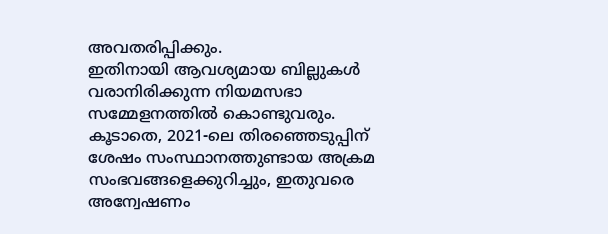അവതരിപ്പിക്കും.
ഇതിനായി ആവശ്യമായ ബില്ലുകൾ വരാനിരിക്കുന്ന നിയമസഭാ സമ്മേളനത്തിൽ കൊണ്ടുവരും. കൂടാതെ, 2021-ലെ തിരഞ്ഞെടുപ്പിന് ശേഷം സംസ്ഥാനത്തുണ്ടായ അക്രമ സംഭവങ്ങളെക്കുറിച്ചും, ഇതുവരെ അന്വേഷണം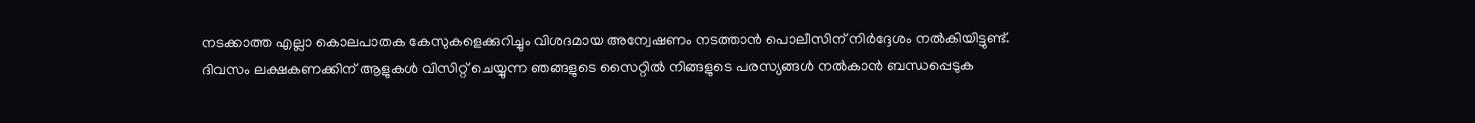നടക്കാത്ത എല്ലാ കൊലപാതക കേസുകളെക്കുറിച്ചും വിശദമായ അന്വേഷണം നടത്താൻ പൊലീസിന് നിർദ്ദേശം നൽകിയിട്ടുണ്ട്.
ദിവസം ലക്ഷകണക്കിന് ആളുകൾ വിസിറ്റ് ചെയ്യുന്ന ഞങ്ങളുടെ സൈറ്റിൽ നിങ്ങളുടെ പരസ്യങ്ങൾ നൽകാൻ ബന്ധപ്പെടുക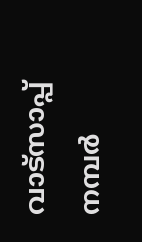വാട്സാപ്പ് നമ്പർ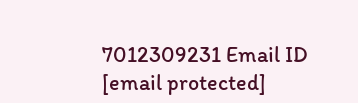7012309231 Email ID [email protected]